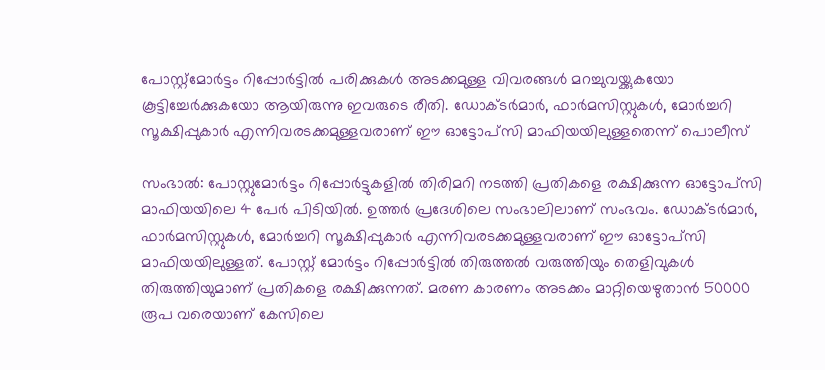പോസ്റ്റ്മോർട്ടം റിപ്പോർട്ടിൽ പരിക്കുകൾ അടക്കമുള്ള വിവരങ്ങൾ മറച്ചുവയ്ക്കുകയോ കൂട്ടിച്ചേർക്കുകയോ ആയിരുന്നു ഇവരുടെ രീതി. ഡോക്ടർമാർ, ഫാർമസിസ്റ്റുകൾ, മോർച്ചറി സൂക്ഷിപ്പുകാർ എന്നിവരടക്കമുള്ളവരാണ് ഈ ഓട്ടോപ്സി മാഫിയയിലുള്ളതെന്ന് പൊലീസ്

സംഭാൽ: പോസ്റ്റുമോർട്ടം റിപ്പോർട്ടുകളിൽ തിരിമറി നടത്തി പ്രതികളെ രക്ഷിക്കുന്ന ഓട്ടോപ്സി മാഫിയയിലെ 4 പേർ പിടിയിൽ. ഉത്തർ പ്രദേശിലെ സംഭാലിലാണ് സംഭവം. ഡോക്ടർമാർ, ഫാർമസിസ്റ്റുകൾ, മോർച്ചറി സൂക്ഷിപ്പുകാർ എന്നിവരടക്കമുള്ളവരാണ് ഈ ഓട്ടോപ്സി മാഫിയയിലുള്ളത്. പോസ്റ്റ് മോർട്ടം റിപ്പോർട്ടിൽ തിരുത്തൽ വരുത്തിയും തെളിവുകൾ തിരുത്തിയുമാണ് പ്രതികളെ രക്ഷിക്കുന്നത്. മരണ കാരണം അടക്കം മാറ്റിയെഴുതാൻ 50000 രൂപ വരെയാണ് കേസിലെ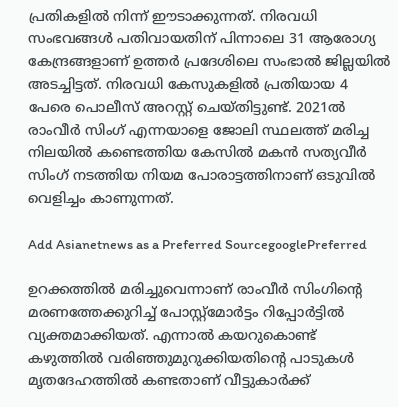പ്രതികളിൽ നിന്ന് ഈടാക്കുന്നത്. നിരവധി സംഭവങ്ങൾ പതിവായതിന് പിന്നാലെ 31 ആരോഗ്യ കേന്ദ്രങ്ങളാണ് ഉത്തർ പ്രദേശിലെ സംഭാൽ ജില്ലയിൽ അടച്ചിട്ടത്. നിരവധി കേസുകളിൽ പ്രതിയായ 4 പേരെ പൊലീസ് അറസ്റ്റ് ചെയ്തിട്ടുണ്ട്. 2021ൽ രാംവീർ സിംഗ് എന്നയാളെ ജോലി സ്ഥലത്ത് മരിച്ച നിലയിൽ കണ്ടെത്തിയ കേസിൽ മകൻ സത്യവീർ സിംഗ് നടത്തിയ നിയമ പോരാട്ടത്തിനാണ് ഒടുവിൽ വെളിച്ചം കാണുന്നത്.

Add Asianetnews as a Preferred SourcegooglePreferred

ഉറക്കത്തിൽ മരിച്ചുവെന്നാണ് രാംവീ‍ർ സിംഗിന്റെ മരണത്തേക്കുറിച്ച് പോസ്റ്റ്മോർട്ടം റിപ്പോർട്ടിൽ വ്യക്തമാക്കിയത്. എന്നാൽ കയറുകൊണ്ട് കഴുത്തിൽ വരിഞ്ഞുമുറുക്കിയതിന്റെ പാടുകൾ മൃതദേഹത്തിൽ കണ്ടതാണ് വീട്ടുകാർക്ക്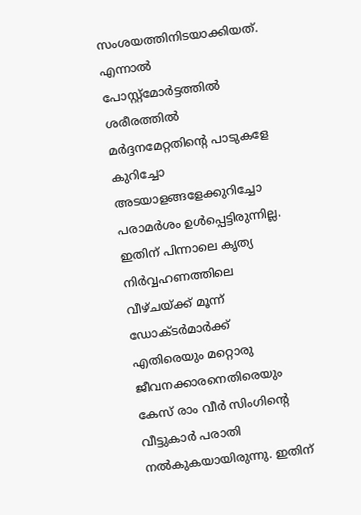സംശയത്തിനിടയാക്കിയത്. എന്നാൽ പോസ്റ്റ്മോർട്ടത്തിൽ ശരീരത്തിൽ മർദ്ദനമേറ്റതിന്റെ പാടുകളേ കുറിച്ചോ അടയാളങ്ങളേക്കുറിച്ചോ പരാമർശം ഉൾപ്പെട്ടിരുന്നില്ല. ഇതിന് പിന്നാലെ കൃത്യ നിർവ്വഹണത്തിലെ വീഴ്ചയ്ക്ക് മൂന്ന് ഡോക്ടർമാർക്ക് എതിരെയും മറ്റൊരു ജീവനക്കാരനെതിരെയും കേസ് രാം വീർ സിംഗിന്റെ വീട്ടുകാർ പരാതി നൽകുകയായിരുന്നു. ഇതിന്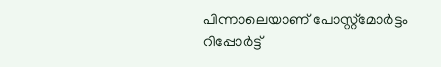പിന്നാലെയാണ് പോസ്റ്റ്മോർട്ടം റിപ്പോർട്ട്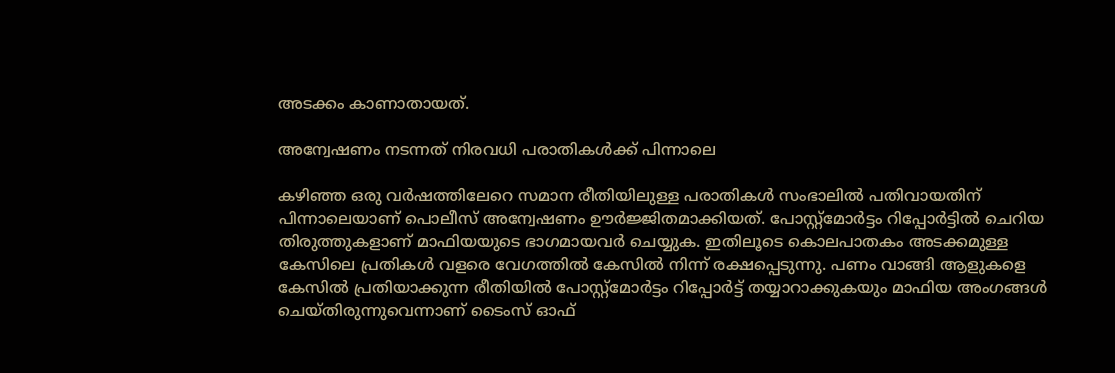അടക്കം കാണാതായത്.

അന്വേഷണം നടന്നത് നിരവധി പരാതികൾക്ക് പിന്നാലെ

കഴിഞ്ഞ ഒരു വർഷത്തിലേറെ സമാന രീതിയിലുള്ള പരാതികൾ സംഭാലിൽ പതിവായതിന് പിന്നാലെയാണ് പൊലീസ് അന്വേഷണം ഊർജ്ജിതമാക്കിയത്. പോസ്റ്റ്മോർട്ടം റിപ്പോർട്ടിൽ ചെറിയ തിരുത്തുകളാണ് മാഫിയയുടെ ഭാഗമായവർ ചെയ്യുക. ഇതിലൂടെ കൊലപാതകം അടക്കമുള്ള കേസിലെ പ്രതികൾ വളരെ വേഗത്തിൽ കേസിൽ നിന്ന് രക്ഷപ്പെടുന്നു. പണം വാങ്ങി ആളുകളെ കേസിൽ പ്രതിയാക്കുന്ന രീതിയിൽ പോസ്റ്റ്മോർട്ടം റിപ്പോർട്ട് തയ്യാറാക്കുകയും മാഫിയ അംഗങ്ങൾ ചെയ്തിരുന്നുവെന്നാണ് ടൈംസ് ഓഫ്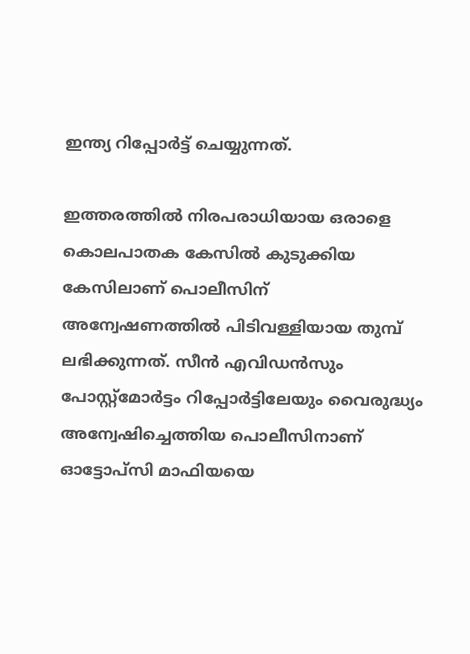ഇന്ത്യ റിപ്പോർട്ട് ചെയ്യുന്നത്.

ഇത്തരത്തിൽ നിരപരാധിയായ ഒരാളെ കൊലപാതക കേസിൽ കുടുക്കിയ കേസിലാണ് പൊലീസിന് അന്വേഷണത്തിൽ പിടിവള്ളിയായ തുമ്പ് ലഭിക്കുന്നത്. സീൻ എവിഡൻസും പോസ്റ്റ്മോർട്ടം റിപ്പോർട്ടിലേയും വൈരുദ്ധ്യം അന്വേഷിച്ചെത്തിയ പൊലീസിനാണ് ഓട്ടോപ്സി മാഫിയയെ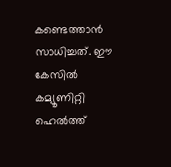കണ്ടെത്താൻ സാധിച്ചത്. ഈ കേസിൽ കമ്യൂണിറ്റി ഹെൽത്ത്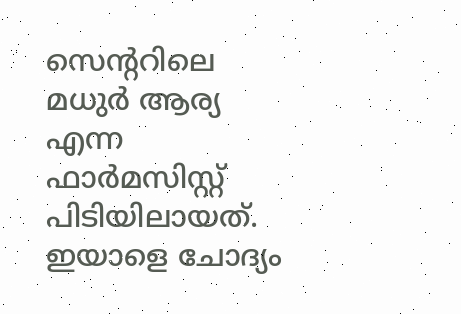സെന്ററിലെ മധുർ ആര്യ എന്ന ഫാർമസിസ്റ്റ് പിടിയിലായത്. ഇയാളെ ചോദ്യം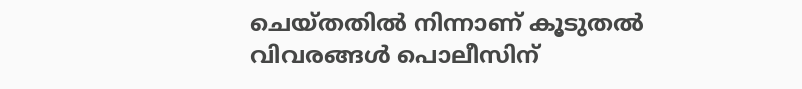ചെയ്തതിൽ നിന്നാണ് കൂടുതൽ വിവരങ്ങൾ പൊലീസിന്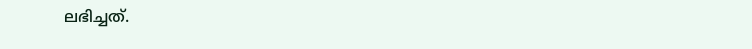ലഭിച്ചത്.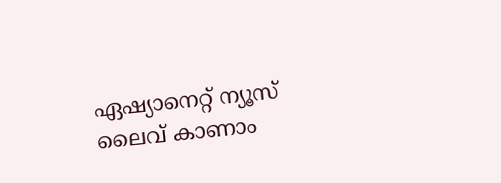ഏഷ്യാനെറ്റ് ന്യൂസ് ലൈവ് കാണാം